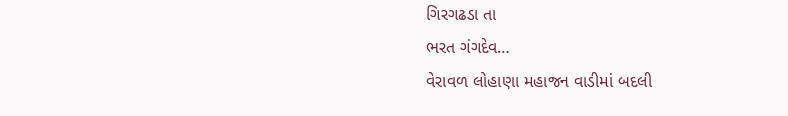ગિરગઢડા તા
ભરત ગંગદેવ…
વેરાવળ લોહાણા મહાજન વાડીમાં બદલી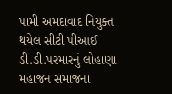પામી અમદાવાદ નિયુક્ત થયેલ સીટી પીઆઈ ડી.ડી.પરમારનું લોહાણા મહાજન સમાજના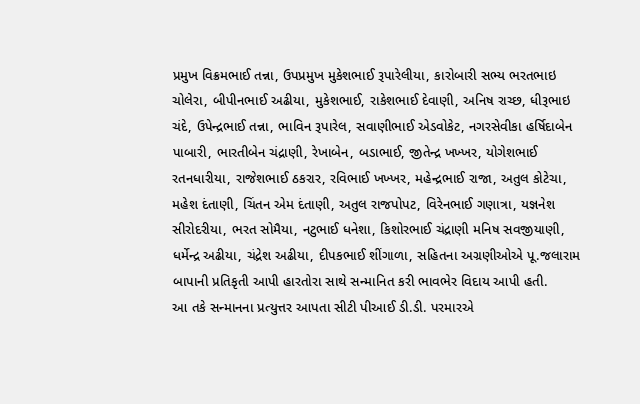પ્રમુખ વિક્રમભાઈ તન્ના, ઉપપ્રમુખ મુકેશભાઈ રૂપારેલીયા, કારોબારી સભ્ય ભરતભાઇ ચોલેરા, બીપીનભાઈ અઢીયા, મુકેશભાઈ, રાકેશભાઈ દેવાણી, અનિષ રાચ્છ, ધીરૂભાઇ ચંદે, ઉપેન્દ્રભાઈ તન્ના, ભાવિન રૂપારેલ, સવાણીભાઈ એડવોકેટ, નગરસેવીકા હર્ષિદાબેન પાબારી, ભારતીબેન ચંદ્રાણી, રેખાબેન, બડાભાઈ, જીતેન્દ્ર ખખ્ખર, યોગેશભાઈ રતનધારીયા, રાજેશભાઈ ઠકરાર, રવિભાઈ ખખ્ખર, મહેન્દ્રભાઈ રાજા, અતુલ કોટેચા, મહેશ દંતાણી, ચિંતન એમ દંતાણી, અતુલ રાજપોપટ, વિરેનભાઈ ગણાત્રા, યજ્ઞનેશ સીરોદરીયા, ભરત સોમૈયા, નટુભાઈ ધનેશા, કિશોરભાઈ ચંદ્રાણી મનિષ સવજીયાણી, ધર્મેન્દ્ર અઢીયા, ચંદ્રેશ અઢીયા, દીપકભાઈ શીંગાળા, સહિતના અગ્રણીઓએ પૂ.જલારામ બાપાની પ્રતિકૃતી આપી હારતોરા સાથે સન્માનિત કરી ભાવભેર વિદાય આપી હતી.
આ તકે સન્માનના પ્રત્યુત્તર આપતા સીટી પીઆઈ ડી.ડી. પરમારએ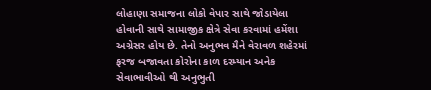લોહાણા સમાજના લોકો વેપાર સાથે જોડાયેલા હોવાની સાથે સામાજીક ક્ષેત્રે સેવા કરવામાં હમેંશા અગ્રેસર હોય છે. તેનો અનુભવ મૈને વેરાવળ શહેરમાં ફરજ બજાવતા કોરોના કાળ દરમ્યાન અનેક સેવાભાવીઓ થી અનુભુતી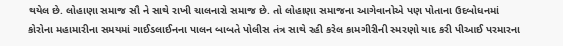થયેલ છે. લોહાણા સમાજ સૌ ને સાથે રાખી ચાલનારો સમાજ છે. તો લોહાણા સમાજના આગેવાનોએ પણ પોતાના ઉદબોધનમાં કોરોના મહામારીના સમયમાં ગાઈડલાઈનના પાલન બાબતે પોલીસ તંત્ર સાથે રહી કરેલ કામગીરીની સ્મરણો યાદ કરી પીઆઈ પરમારના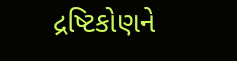દ્રષ્ટિકોણને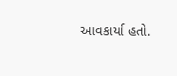આવકાર્યા હતો.